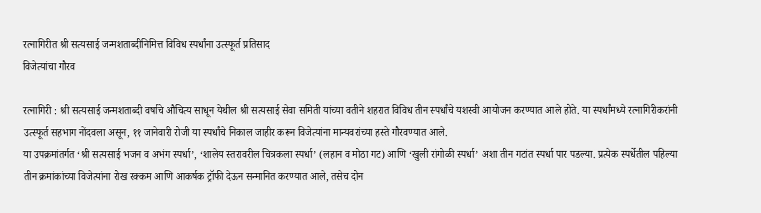रत्नागिरीत श्री सत्यसाई जन्मशताब्दीनिमित्त विविध स्पर्धांना उत्स्फूर्त प्रतिसाद
विजेत्यांचा गौरव

रत्नागिरी : श्री सत्यसाई जन्मशताब्दी वर्षाचे औचित्य साधून येथील श्री सत्यसाई सेवा समिती यांच्या वतीने शहरात विविध तीन स्पर्धांचे यशस्वी आयोजन करण्यात आले होते. या स्पर्धांमध्ये रत्नागिरीकरांनी उत्स्फूर्त सहभाग नोंदवला असून, ११ जानेवारी रोजी या स्पर्धांचे निकाल जाहीर करून विजेत्यांना मान्यवरांच्या हस्ते गौरवण्यात आले.
या उपक्रमांतर्गत ‘श्री सत्यसाई भजन व अभंग स्पर्धा’, ‘शालेय स्तरावरील चित्रकला स्पर्धा’ (लहान व मोठा गट) आणि ‘खुली रांगोळी स्पर्धा’ अशा तीन गटांत स्पर्धा पार पडल्या. प्रत्येक स्पर्धेतील पहिल्या तीन क्रमांकांच्या विजेत्यांना रोख रक्कम आणि आकर्षक ट्रॉफी देऊन सन्मानित करण्यात आले, तसेच दोन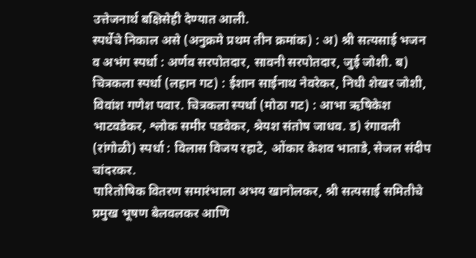उत्तेजनार्थ बक्षिसेही देण्यात आली.
स्पर्धेचे निकाल असे (अनुक्रमे प्रथम तीन क्रमांक) : अ) श्री सत्यसाई भजन व अभंग स्पर्धा : अर्णव सरपोतदार, सावनी सरपोतदार, जुई जोशी. ब) चित्रकला स्पर्धा (लहान गट) : ईशान साईनाथ नेवरेकर, निधी शेखर जोशी, विवांश गणेश पवार. चित्रकला स्पर्धा (मोठा गट) : आभा ऋषिकेश भाटवडेकर, श्लोक समीर पडवेकर, श्रेयश संतोष जाधव. ड) रंगावली (रांगोळी) स्पर्धा : विलास विजय रहाटे, ओंकार केशव भाताडे, सेजल संदीप चांदरकर.
पारितोषिक वितरण समारंभाला अभय खानोलकर, श्री सत्यसाई समितीचे प्रमुख भूषण बेलवलकर आणि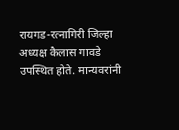रायगड-रत्नागिरी जिल्हा अध्यक्ष कैलास गावडे उपस्थित होते. मान्यवरांनी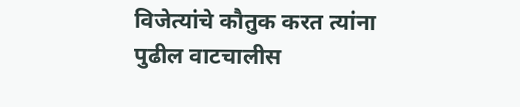विजेत्यांचे कौतुक करत त्यांना पुढील वाटचालीस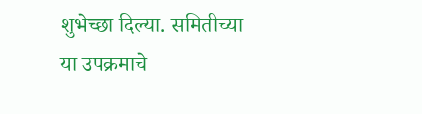शुभेच्छा दिल्या. समितीच्या या उपक्रमाचे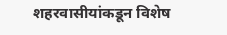शहरवासीयांकडून विशेष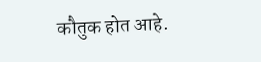कौतुक होत आहे.